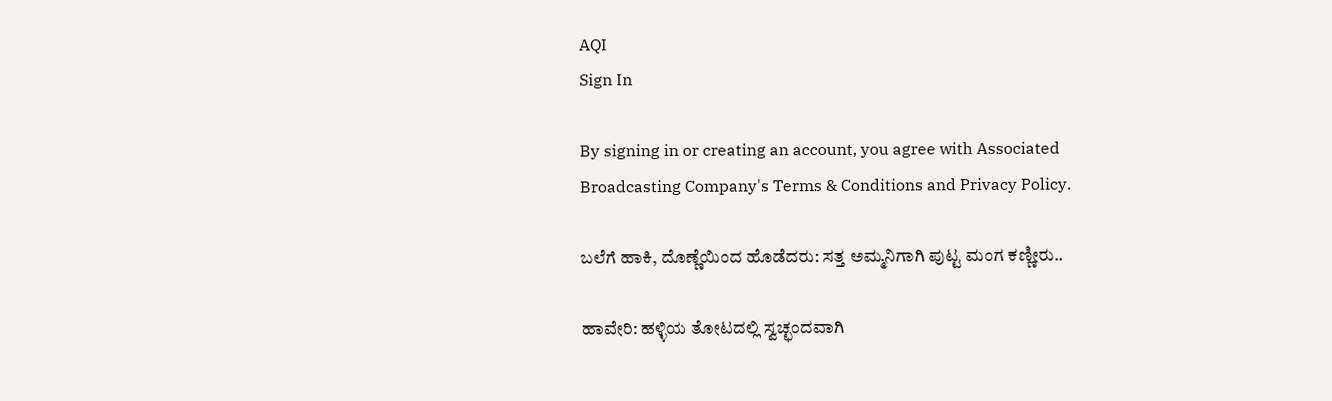AQI
Sign In

By signing in or creating an account, you agree with Associated Broadcasting Company's Terms & Conditions and Privacy Policy.

ಬಲೆಗೆ ಹಾಕಿ, ದೊಣ್ಣೆಯಿಂದ ಹೊಡೆದರು: ಸತ್ತ ಅಮ್ಮನಿಗಾಗಿ ಪುಟ್ಟ ಮಂಗ ಕಣ್ಣೀರು..

ಹಾವೇರಿ: ಹಳ್ಳಿಯ ತೋಟದಲ್ಲಿ ಸ್ವಚ್ಛಂದವಾಗಿ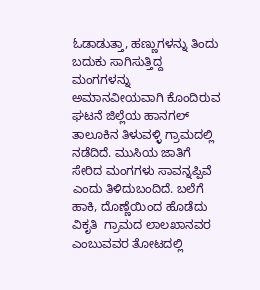ಓಡಾಡುತ್ತಾ, ಹಣ್ಣುಗಳನ್ನು ತಿಂದು ಬದುಕು ಸಾಗಿಸುತ್ತಿದ್ದ ಮಂಗಗಳನ್ನು ಅಮಾನವೀಯವಾಗಿ ಕೊಂದಿರುವ ಘಟನೆ ಜಿಲ್ಲೆಯ ಹಾನಗಲ್ ತಾಲೂಕಿನ ತಿಳುವಳ್ಳಿ ಗ್ರಾಮದಲ್ಲಿ ನಡೆದಿದೆ. ಮುಸಿಯ ಜಾತಿಗೆ ಸೇರಿದ ಮಂಗಗಳು ಸಾವನ್ನಪ್ಪಿವೆ ಎಂದು ತಿಳಿದುಬಂದಿದೆ. ಬಲೆಗೆ ಹಾಕಿ, ದೊಣ್ಣೆಯಿಂದ ಹೊಡೆದು ವಿಕೃತಿ  ಗ್ರಾಮದ ಲಾಲಖಾನವರ ಎಂಬುವವರ ತೋಟದಲ್ಲಿ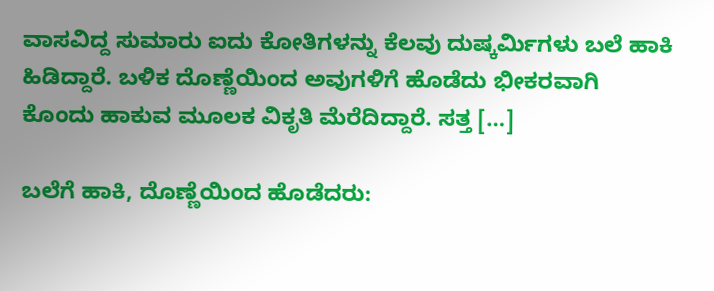ವಾಸವಿದ್ದ ಸುಮಾರು ಐದು ಕೋತಿಗಳನ್ನು ಕೆಲವು ದುಷ್ಕರ್ಮಿಗಳು ಬಲೆ ಹಾಕಿ ಹಿಡಿದ್ದಾರೆ. ಬಳಿಕ ದೊಣ್ಣೆಯಿಂದ ಅವುಗಳಿಗೆ ಹೊಡೆದು ಭೀಕರವಾಗಿ ಕೊಂದು ಹಾಕುವ ಮೂಲಕ ವಿಕೃತಿ ಮೆರೆದಿದ್ದಾರೆ. ಸತ್ತ […]

ಬಲೆಗೆ ಹಾಕಿ, ದೊಣ್ಣೆಯಿಂದ ಹೊಡೆದರು: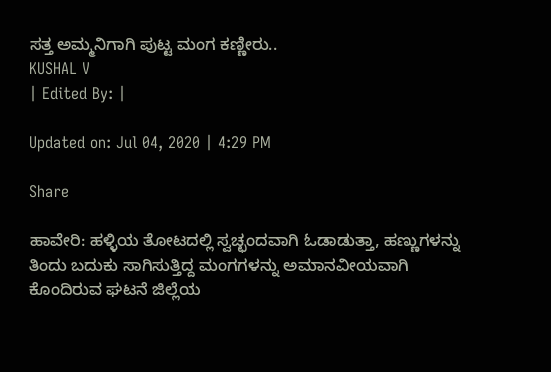ಸತ್ತ ಅಮ್ಮನಿಗಾಗಿ ಪುಟ್ಟ ಮಂಗ ಕಣ್ಣೀರು..
KUSHAL V
| Edited By: |

Updated on: Jul 04, 2020 | 4:29 PM

Share

ಹಾವೇರಿ: ಹಳ್ಳಿಯ ತೋಟದಲ್ಲಿ ಸ್ವಚ್ಛಂದವಾಗಿ ಓಡಾಡುತ್ತಾ, ಹಣ್ಣುಗಳನ್ನು ತಿಂದು ಬದುಕು ಸಾಗಿಸುತ್ತಿದ್ದ ಮಂಗಗಳನ್ನು ಅಮಾನವೀಯವಾಗಿ ಕೊಂದಿರುವ ಘಟನೆ ಜಿಲ್ಲೆಯ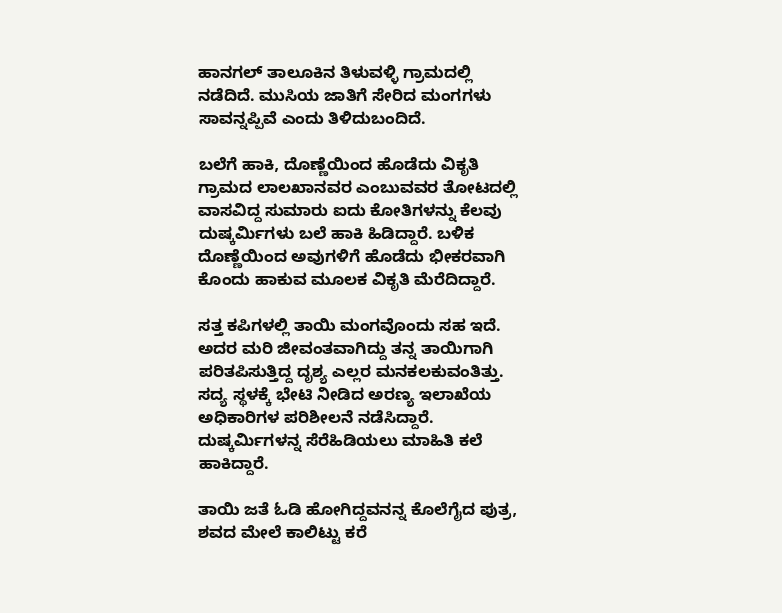ಹಾನಗಲ್ ತಾಲೂಕಿನ ತಿಳುವಳ್ಳಿ ಗ್ರಾಮದಲ್ಲಿ ನಡೆದಿದೆ. ಮುಸಿಯ ಜಾತಿಗೆ ಸೇರಿದ ಮಂಗಗಳು ಸಾವನ್ನಪ್ಪಿವೆ ಎಂದು ತಿಳಿದುಬಂದಿದೆ.

ಬಲೆಗೆ ಹಾಕಿ, ದೊಣ್ಣೆಯಿಂದ ಹೊಡೆದು ವಿಕೃತಿ  ಗ್ರಾಮದ ಲಾಲಖಾನವರ ಎಂಬುವವರ ತೋಟದಲ್ಲಿ ವಾಸವಿದ್ದ ಸುಮಾರು ಐದು ಕೋತಿಗಳನ್ನು ಕೆಲವು ದುಷ್ಕರ್ಮಿಗಳು ಬಲೆ ಹಾಕಿ ಹಿಡಿದ್ದಾರೆ. ಬಳಿಕ ದೊಣ್ಣೆಯಿಂದ ಅವುಗಳಿಗೆ ಹೊಡೆದು ಭೀಕರವಾಗಿ ಕೊಂದು ಹಾಕುವ ಮೂಲಕ ವಿಕೃತಿ ಮೆರೆದಿದ್ದಾರೆ.

ಸತ್ತ ಕಪಿಗಳಲ್ಲಿ ತಾಯಿ ಮಂಗವೊಂದು ಸಹ ಇದೆ. ಅದರ ಮರಿ ಜೀವಂತವಾಗಿದ್ದು ತನ್ನ ತಾಯಿಗಾಗಿ ಪರಿತಪಿಸುತ್ತಿದ್ದ ದೃಶ್ಯ ಎಲ್ಲರ ಮನಕಲಕುವಂತಿತ್ತು. ಸದ್ಯ ಸ್ಥಳಕ್ಕೆ ಭೇಟಿ ನೀಡಿದ ಅರಣ್ಯ ಇಲಾಖೆಯ ಅಧಿಕಾರಿಗಳ ಪರಿಶೀಲನೆ ನಡೆಸಿದ್ದಾರೆ. ದುಷ್ಕರ್ಮಿಗಳನ್ನ ಸೆರೆಹಿಡಿಯಲು ಮಾಹಿತಿ ಕಲೆ ಹಾಕಿದ್ದಾರೆ.

ತಾಯಿ ಜತೆ ಓಡಿ ಹೋಗಿದ್ದವನನ್ನ ಕೊಲೆಗೈದ ಪುತ್ರ, ಶವದ ಮೇಲೆ ಕಾಲಿಟ್ಟು ಕರೆ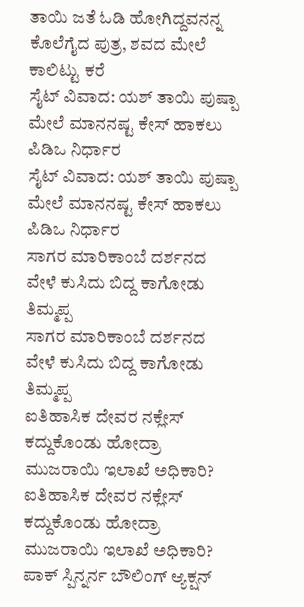ತಾಯಿ ಜತೆ ಓಡಿ ಹೋಗಿದ್ದವನನ್ನ ಕೊಲೆಗೈದ ಪುತ್ರ, ಶವದ ಮೇಲೆ ಕಾಲಿಟ್ಟು ಕರೆ
ಸೈಟ್ ವಿವಾದ: ಯಶ್ ತಾಯಿ ಪುಷ್ಪಾ ಮೇಲೆ ಮಾನನಷ್ಟ ಕೇಸ್ ಹಾಕಲು ಪಿಡಿಒ ನಿರ್ಧಾರ
ಸೈಟ್ ವಿವಾದ: ಯಶ್ ತಾಯಿ ಪುಷ್ಪಾ ಮೇಲೆ ಮಾನನಷ್ಟ ಕೇಸ್ ಹಾಕಲು ಪಿಡಿಒ ನಿರ್ಧಾರ
ಸಾಗರ ಮಾರಿಕಾಂಬೆ ದರ್ಶನದ ವೇಳೆ ಕುಸಿದು ಬಿದ್ದ ಕಾಗೋಡು ತಿಮ್ಮಪ್ಪ
ಸಾಗರ ಮಾರಿಕಾಂಬೆ ದರ್ಶನದ ವೇಳೆ ಕುಸಿದು ಬಿದ್ದ ಕಾಗೋಡು ತಿಮ್ಮಪ್ಪ
ಐತಿಹಾಸಿಕ ದೇವರ ನಕ್ಲೇಸ್ ಕದ್ದುಕೊಂಡು ಹೋದ್ರಾ ಮುಜರಾಯಿ ಇಲಾಖೆ ಅಧಿಕಾರಿ?
ಐತಿಹಾಸಿಕ ದೇವರ ನಕ್ಲೇಸ್ ಕದ್ದುಕೊಂಡು ಹೋದ್ರಾ ಮುಜರಾಯಿ ಇಲಾಖೆ ಅಧಿಕಾರಿ?
ಪಾಕ್ ಸ್ಪಿನ್ನರ್ನ ಬೌಲಿಂಗ್ ಆ್ಯಕ್ಷನ್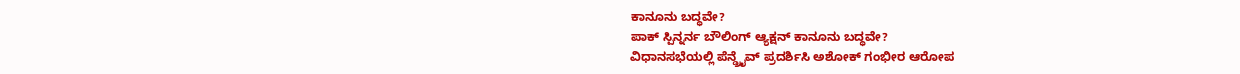ಕಾನೂನು ಬದ್ಧವೇ?
ಪಾಕ್ ಸ್ಪಿನ್ನರ್ನ ಬೌಲಿಂಗ್ ಆ್ಯಕ್ಷನ್ ಕಾನೂನು ಬದ್ಧವೇ?
ವಿಧಾನಸಭೆಯಲ್ಲಿ ಪೆನ್ಡ್ರೈವ್ ಪ್ರದರ್ಶಿಸಿ ಅಶೋಕ್ ಗಂಭೀರ ಆರೋಪ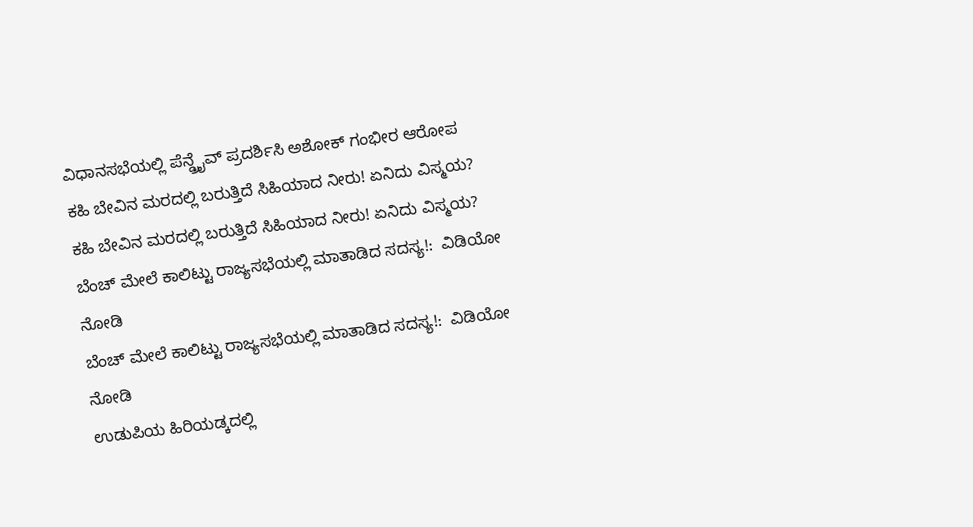ವಿಧಾನಸಭೆಯಲ್ಲಿ ಪೆನ್ಡ್ರೈವ್ ಪ್ರದರ್ಶಿಸಿ ಅಶೋಕ್ ಗಂಭೀರ ಆರೋಪ
ಕಹಿ ಬೇವಿನ ಮರದಲ್ಲಿ ಬರುತ್ತಿದೆ ಸಿಹಿಯಾದ ನೀರು! ಏನಿದು ವಿಸ್ಮಯ?
ಕಹಿ ಬೇವಿನ ಮರದಲ್ಲಿ ಬರುತ್ತಿದೆ ಸಿಹಿಯಾದ ನೀರು! ಏನಿದು ವಿಸ್ಮಯ?
ಬೆಂಚ್ ಮೇಲೆ ಕಾಲಿಟ್ಟು ರಾಜ್ಯಸಭೆಯಲ್ಲಿ ಮಾತಾಡಿದ ಸದಸ್ಯ!:  ವಿಡಿಯೋ ನೋಡಿ
ಬೆಂಚ್ ಮೇಲೆ ಕಾಲಿಟ್ಟು ರಾಜ್ಯಸಭೆಯಲ್ಲಿ ಮಾತಾಡಿದ ಸದಸ್ಯ!:  ವಿಡಿಯೋ ನೋಡಿ
ಉಡುಪಿಯ ಹಿರಿಯಡ್ಕದಲ್ಲಿ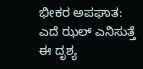ಭೀಕರ ಅಪಘಾತ: ಎದೆ ಝಲ್ ಎನಿಸುತ್ತೆ ಈ ದೃಶ್ಯ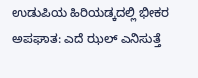ಉಡುಪಿಯ ಹಿರಿಯಡ್ಕದಲ್ಲಿ ಭೀಕರ ಅಪಘಾತ: ಎದೆ ಝಲ್ ಎನಿಸುತ್ತೆ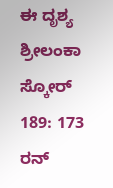ಈ ದೃಶ್ಯ
ಶ್ರೀಲಂಕಾ ಸ್ಕೋರ್ 189: 173 ರನ್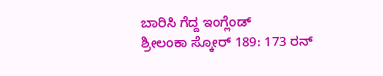ಬಾರಿಸಿ ಗೆದ್ದ ಇಂಗ್ಲೆಂಡ್
ಶ್ರೀಲಂಕಾ ಸ್ಕೋರ್ 189: 173 ರನ್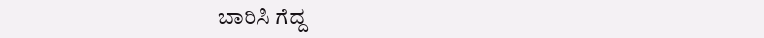ಬಾರಿಸಿ ಗೆದ್ದ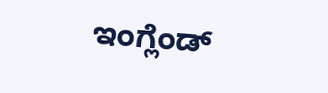ಇಂಗ್ಲೆಂಡ್